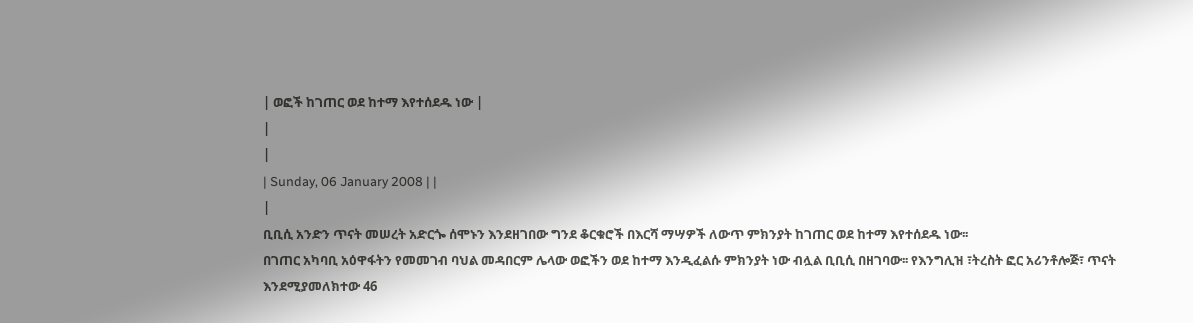| ወፎች ከገጠር ወደ ከተማ እየተሰደዱ ነው |
|
|
| Sunday, 06 January 2008 | |
|
ቢቢሲ አንድን ጥናት መሠረት አድርጐ ሰሞኑን እንደዘገበው ግንደ ቆርቁሮች በእርሻ ማሣዎች ለውጥ ምክንያት ከገጠር ወደ ከተማ እየተሰደዱ ነው፡፡
በገጠር አካባቢ አዕዋፋትን የመመገብ ባህል መዳበርም ሌላው ወፎችን ወደ ከተማ እንዲፈልሱ ምክንያት ነው ብሏል ቢቢሲ በዘገባው፡፡ የእንግሊዝ ፣ትረስት ፎር አሪንቶሎጅ፣ ጥናት እንደሚያመለክተው 46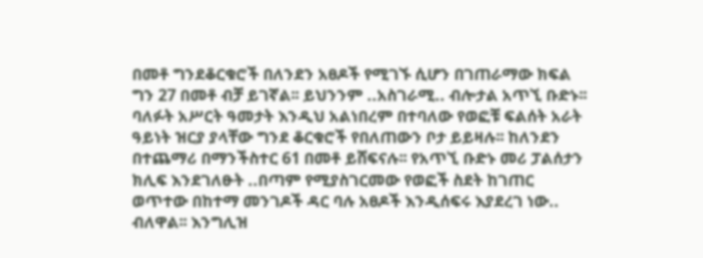በመቶ ግንደቆርቁሮች በለንደን አፀዶች የሚገኙ ሲሆን በገጠራማው ክፍል ግን 27 በመቶ ብቻ ይገኛል፡፡ ይህንንም ..አስገራሚ.. ብሎታል አጥኚ ቡድኑ፡፡ ባለፉት አሥርት ዓመታት እንዲህ አልነበረም በተባለው የወፎቹ ፍልሰት አራት ዓይነት ዝርያ ያላቸው ግንደ ቆርቁሮች የበለጠውን ቦታ ይይዛሉ፡፡ ከለንደን በተጨማሪ በማንችስተር 61 በመቶ ይሸፍናሉ፡፡ የአጥኚ ቡድኑ መሪ ፓልሰታን ክሊፍ እንደገለፁት ..በጣም የሚያስገርመው የወፎች ስደት ከገጠር ወጥተው በከተማ መንገዶች ዳር ባሉ አፀዶች እንዲሰፍሩ እያደረገ ነው.. ብለዋል፡፡ እንግሊዝ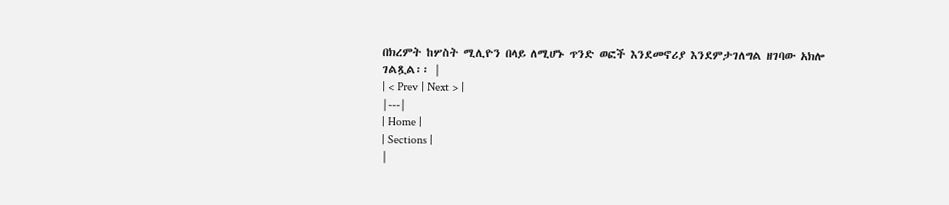በክረምት ከሦስት ሚሊዮን በላይ ለሚሆኑ ጥንድ ወፎች እንደመኖሪያ እንደምታገለግል ዘገባው አክሎ ገልጿል፡፡ |
| < Prev | Next > |
|---|
| Home |
| Sections |
|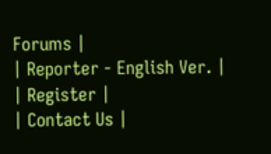Forums |
| Reporter - English Ver. |
| Register |
| Contact Us |